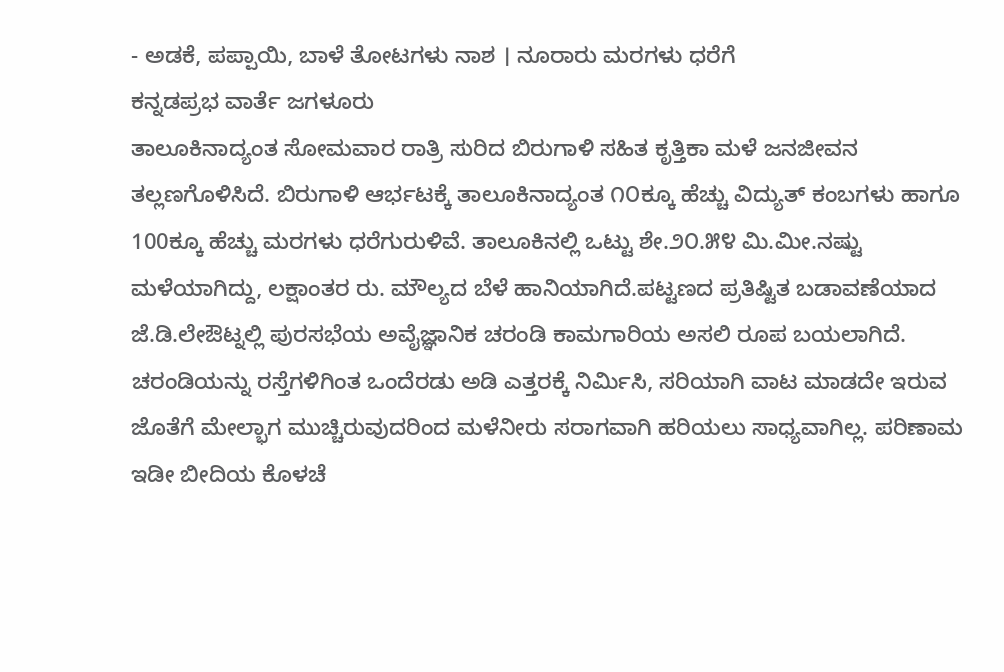- ಅಡಕೆ, ಪಪ್ಪಾಯಿ, ಬಾಳೆ ತೋಟಗಳು ನಾಶ । ನೂರಾರು ಮರಗಳು ಧರೆಗೆ
ಕನ್ನಡಪ್ರಭ ವಾರ್ತೆ ಜಗಳೂರು
ತಾಲೂಕಿನಾದ್ಯಂತ ಸೋಮವಾರ ರಾತ್ರಿ ಸುರಿದ ಬಿರುಗಾಳಿ ಸಹಿತ ಕೃತ್ತಿಕಾ ಮಳೆ ಜನಜೀವನ ತಲ್ಲಣಗೊಳಿಸಿದೆ. ಬಿರುಗಾಳಿ ಆರ್ಭಟಕ್ಕೆ ತಾಲೂಕಿನಾದ್ಯಂತ ೧೦ಕ್ಕೂ ಹೆಚ್ಚು ವಿದ್ಯುತ್ ಕಂಬಗಳು ಹಾಗೂ 100ಕ್ಕೂ ಹೆಚ್ಚು ಮರಗಳು ಧರೆಗುರುಳಿವೆ. ತಾಲೂಕಿನಲ್ಲಿ ಒಟ್ಟು ಶೇ.೨೦.೫೪ ಮಿ.ಮೀ.ನಷ್ಟು ಮಳೆಯಾಗಿದ್ದು, ಲಕ್ಷಾಂತರ ರು. ಮೌಲ್ಯದ ಬೆಳೆ ಹಾನಿಯಾಗಿದೆ.ಪಟ್ಟಣದ ಪ್ರತಿಷ್ಟಿತ ಬಡಾವಣೆಯಾದ ಜೆ.ಡಿ.ಲೇಔಟ್ನಲ್ಲಿ ಪುರಸಭೆಯ ಅವೈಜ್ಞಾನಿಕ ಚರಂಡಿ ಕಾಮಗಾರಿಯ ಅಸಲಿ ರೂಪ ಬಯಲಾಗಿದೆ. ಚರಂಡಿಯನ್ನು ರಸ್ತೆಗಳಿಗಿಂತ ಒಂದೆರಡು ಅಡಿ ಎತ್ತರಕ್ಕೆ ನಿರ್ಮಿಸಿ, ಸರಿಯಾಗಿ ವಾಟ ಮಾಡದೇ ಇರುವ ಜೊತೆಗೆ ಮೇಲ್ಭಾಗ ಮುಚ್ಚಿರುವುದರಿಂದ ಮಳೆನೀರು ಸರಾಗವಾಗಿ ಹರಿಯಲು ಸಾಧ್ಯವಾಗಿಲ್ಲ. ಪರಿಣಾಮ ಇಡೀ ಬೀದಿಯ ಕೊಳಚೆ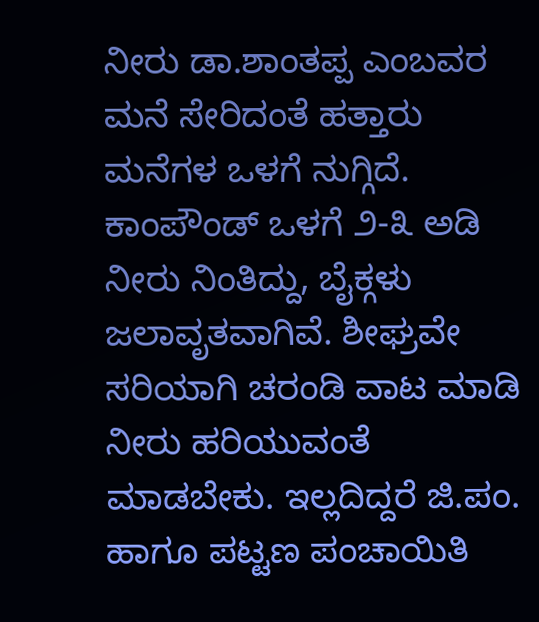ನೀರು ಡಾ.ಶಾಂತಪ್ಪ ಎಂಬವರ ಮನೆ ಸೇರಿದಂತೆ ಹತ್ತಾರು ಮನೆಗಳ ಒಳಗೆ ನುಗ್ಗಿದೆ. ಕಾಂಪೌಂಡ್ ಒಳಗೆ ೨-೩ ಅಡಿ ನೀರು ನಿಂತಿದ್ದು, ಬೈಕ್ಗಳು ಜಲಾವೃತವಾಗಿವೆ. ಶೀಘ್ರವೇ ಸರಿಯಾಗಿ ಚರಂಡಿ ವಾಟ ಮಾಡಿ ನೀರು ಹರಿಯುವಂತೆ ಮಾಡಬೇಕು. ಇಲ್ಲದಿದ್ದರೆ ಜಿ.ಪಂ. ಹಾಗೂ ಪಟ್ಟಣ ಪಂಚಾಯಿತಿ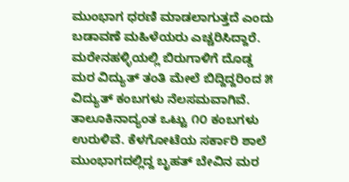ಮುಂಭಾಗ ಧರಣಿ ಮಾಡಲಾಗುತ್ತದೆ ಎಂದು ಬಡಾವಣೆ ಮಹಿಳೆಯರು ಎಚ್ಚರಿಸಿದ್ದಾರೆ.
ಮರೇನಹಳ್ಳಿಯಲ್ಲಿ ಬಿರುಗಾಳಿಗೆ ದೊಡ್ಡ ಮರ ವಿದ್ಯುತ್ ತಂತಿ ಮೇಲೆ ಬಿದ್ದಿದ್ದರಿಂದ ೫ ವಿದ್ಯುತ್ ಕಂಬಗಳು ನೆಲಸಮವಾಗಿವೆ. ತಾಲೂಕಿನಾದ್ಯಂತ ಒಟ್ಟು ೧೦ ಕಂಬಗಳು ಉರುಳಿವೆ. ಕೆಳಗೋಟೆಯ ಸರ್ಕಾರಿ ಶಾಲೆ ಮುಂಭಾಗದಲ್ಲಿದ್ದ ಬೃಹತ್ ಬೇವಿನ ಮರ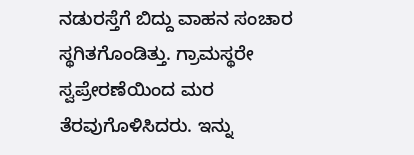ನಡುರಸ್ತೆಗೆ ಬಿದ್ದು ವಾಹನ ಸಂಚಾರ ಸ್ಥಗಿತಗೊಂಡಿತ್ತು. ಗ್ರಾಮಸ್ಥರೇ ಸ್ವಪ್ರೇರಣೆಯಿಂದ ಮರ ತೆರವುಗೊಳಿಸಿದರು. ಇನ್ನು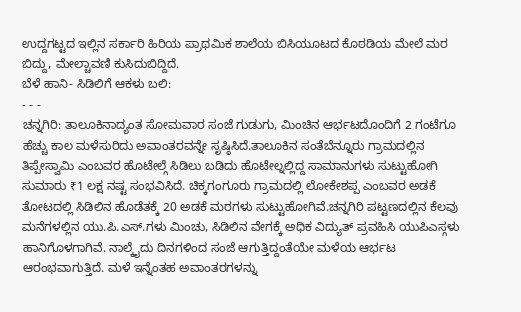ಉದ್ದಗಟ್ಟದ ಇಲ್ಲಿನ ಸರ್ಕಾರಿ ಹಿರಿಯ ಪ್ರಾಥಮಿಕ ಶಾಲೆಯ ಬಿಸಿಯೂಟದ ಕೊಠಡಿಯ ಮೇಲೆ ಮರ ಬಿದ್ದು, ಮೇಲ್ಚಾವಣಿ ಕುಸಿದುಬಿದ್ದಿದೆ.
ಬೆಳೆ ಹಾನಿ- ಸಿಡಿಲಿಗೆ ಆಕಳು ಬಲಿ:
- - -
ಚನ್ನಗಿರಿ: ತಾಲೂಕಿನಾದ್ಯಂತ ಸೋಮವಾರ ಸಂಜೆ ಗುಡುಗು, ಮಿಂಚಿನ ಆರ್ಭಟದೊಂದಿಗೆ 2 ಗಂಟೆಗೂ ಹೆಚ್ಚು ಕಾಲ ಮಳೆಸುರಿದು ಅವಾಂತರವನ್ನೇ ಸೃಷ್ಠಿಸಿದೆ.ತಾಲೂಕಿನ ಸಂತೆಬೆನ್ನೂರು ಗ್ರಾಮದಲ್ಲಿನ ತಿಪ್ಪೇಸ್ವಾಮಿ ಎಂಬವರ ಹೊಟೇಲ್ಗೆ ಸಿಡಿಲು ಬಡಿದು ಹೊಟೇಲ್ನಲ್ಲಿದ್ದ ಸಾಮಾನುಗಳು ಸುಟ್ಟುಹೋಗಿ ಸುಮಾರು ₹1 ಲಕ್ಷ ನಷ್ಟ ಸಂಭವಿಸಿದೆ. ಚಿಕ್ಕಗಂಗೂರು ಗ್ರಾಮದಲ್ಲಿ ಲೋಕೇಶಪ್ಪ ಎಂಬವರ ಅಡಕೆ ತೋಟದಲ್ಲಿ ಸಿಡಿಲಿನ ಹೊಡೆತಕ್ಕೆ 20 ಅಡಕೆ ಮರಗಳು ಸುಟ್ಟುಹೋಗಿವೆ.ಚನ್ನಗಿರಿ ಪಟ್ಟಣದಲ್ಲಿನ ಕೆಲವು ಮನೆಗಳಲ್ಲಿನ ಯು.ಪಿ.ಎಸ್.ಗಳು ಮಿಂಚು, ಸಿಡಿಲಿನ ವೇಗಕ್ಕೆ ಅಧಿಕ ವಿದ್ಯುತ್ ಪ್ರವಹಿಸಿ ಯುಪಿಎಸ್ಗಳು ಹಾನಿಗೊಳಗಾಗಿವೆ. ನಾಲ್ಕೈದು ದಿನಗಳಿಂದ ಸಂಜೆ ಆಗುತ್ತಿದ್ದಂತೆಯೇ ಮಳೆಯ ಆರ್ಭಟ ಆರಂಭವಾಗುತ್ತಿದೆ. ಮಳೆ ಇನ್ನೆಂತಹ ಅವಾಂತರಗಳನ್ನು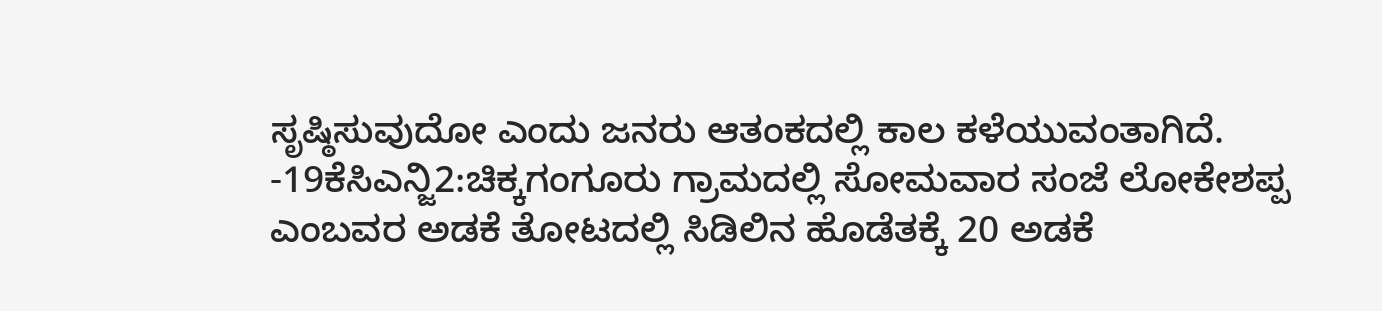ಸೃಷ್ಠಿಸುವುದೋ ಎಂದು ಜನರು ಆತಂಕದಲ್ಲಿ ಕಾಲ ಕಳೆಯುವಂತಾಗಿದೆ.
-19ಕೆಸಿಎನ್ಜಿ2:ಚಿಕ್ಕಗಂಗೂರು ಗ್ರಾಮದಲ್ಲಿ ಸೋಮವಾರ ಸಂಜೆ ಲೋಕೇಶಪ್ಪ ಎಂಬವರ ಅಡಕೆ ತೋಟದಲ್ಲಿ ಸಿಡಿಲಿನ ಹೊಡೆತಕ್ಕೆ 20 ಅಡಕೆ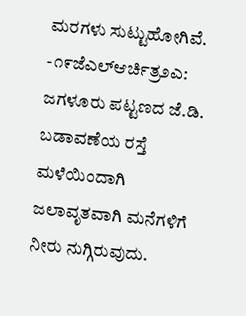ಮರಗಳು ಸುಟ್ಟುಹೋಗಿವೆ.
-೧೯ಜೆಎಲ್ಆರ್ಚಿತ್ರ೨ಎ: ಜಗಳೂರು ಪಟ್ಟಣದ ಜೆ.ಡಿ. ಬಡಾವಣೆಯ ರಸ್ತೆ ಮಳೆಯಿಂದಾಗಿ ಜಲಾವೃತವಾಗಿ ಮನೆಗಳಿಗೆ ನೀರು ನುಗ್ಗಿರುವುದು.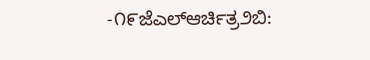-೧೯ಜೆಎಲ್ಆರ್ಚಿತ್ರ೨ಬಿ: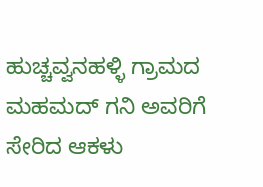ಹುಚ್ಚವ್ವನಹಳ್ಳಿ ಗ್ರಾಮದ ಮಹಮದ್ ಗನಿ ಅವರಿಗೆ ಸೇರಿದ ಆಕಳು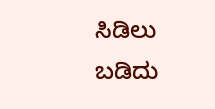ಸಿಡಿಲು ಬಡಿದು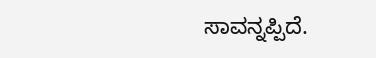ಸಾವನ್ನಪ್ಪಿದೆ.